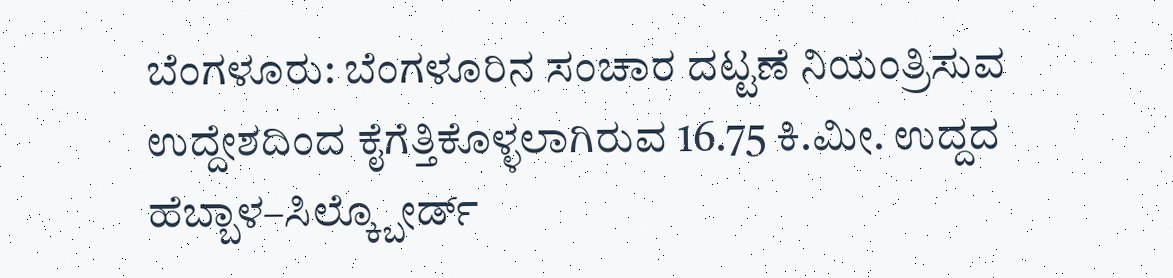ಬೆಂಗಳೂರು: ಬೆಂಗಳೂರಿನ ಸಂಚಾರ ದಟ್ಟಣೆ ನಿಯಂತ್ರಿಸುವ ಉದ್ದೇಶದಿಂದ ಕೈಗೆತ್ತಿಕೊಳ್ಳಲಾಗಿರುವ 16.75 ಕಿ.ಮೀ. ಉದ್ದದ ಹೆಬ್ಬಾಳ–ಸಿಲ್ಕ್ಬೋರ್ಡ್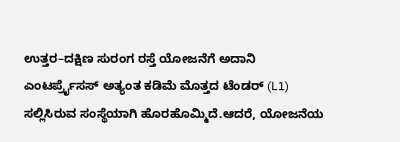ಉತ್ತರ–ದಕ್ಷಿಣ ಸುರಂಗ ರಸ್ತೆ ಯೋಜನೆಗೆ ಅದಾನಿ ಎಂಟರ್ಪ್ರೈಸಸ್ ಅತ್ಯಂತ ಕಡಿಮೆ ಮೊತ್ತದ ಟೆಂಡರ್ (L1) ಸಲ್ಲಿಸಿರುವ ಸಂಸ್ಥೆಯಾಗಿ ಹೊರಹೊಮ್ಮಿದೆ.ಆದರೆ, ಯೋಜನೆಯ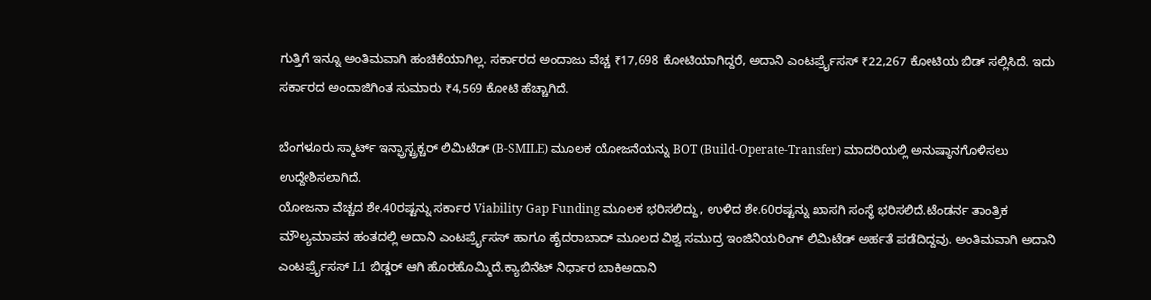ಗುತ್ತಿಗೆ ಇನ್ನೂ ಅಂತಿಮವಾಗಿ ಹಂಚಿಕೆಯಾಗಿಲ್ಲ. ಸರ್ಕಾರದ ಅಂದಾಜು ವೆಚ್ಚ ₹17,698 ಕೋಟಿಯಾಗಿದ್ದರೆ, ಅದಾನಿ ಎಂಟರ್ಪ್ರೈಸಸ್ ₹22,267 ಕೋಟಿಯ ಬಿಡ್ ಸಲ್ಲಿಸಿದೆ. ಇದು ಸರ್ಕಾರದ ಅಂದಾಜಿಗಿಂತ ಸುಮಾರು ₹4,569 ಕೋಟಿ ಹೆಚ್ಚಾಗಿದೆ.

ಬೆಂಗಳೂರು ಸ್ಮಾರ್ಟ್ ಇನ್ಫ್ರಾಸ್ಟ್ರಕ್ಚರ್ ಲಿಮಿಟೆಡ್ (B-SMILE) ಮೂಲಕ ಯೋಜನೆಯನ್ನು BOT (Build-Operate-Transfer) ಮಾದರಿಯಲ್ಲಿ ಅನುಷ್ಠಾನಗೊಳಿಸಲು ಉದ್ದೇಶಿಸಲಾಗಿದೆ.
ಯೋಜನಾ ವೆಚ್ಚದ ಶೇ.40ರಷ್ಟನ್ನು ಸರ್ಕಾರ Viability Gap Funding ಮೂಲಕ ಭರಿಸಲಿದ್ದು, ಉಳಿದ ಶೇ.60ರಷ್ಟನ್ನು ಖಾಸಗಿ ಸಂಸ್ಥೆ ಭರಿಸಲಿದೆ.ಟೆಂಡರ್ನ ತಾಂತ್ರಿಕ ಮೌಲ್ಯಮಾಪನ ಹಂತದಲ್ಲಿ ಅದಾನಿ ಎಂಟರ್ಪ್ರೈಸಸ್ ಹಾಗೂ ಹೈದರಾಬಾದ್ ಮೂಲದ ವಿಶ್ವ ಸಮುದ್ರ ಇಂಜಿನಿಯರಿಂಗ್ ಲಿಮಿಟೆಡ್ ಅರ್ಹತೆ ಪಡೆದಿದ್ದವು. ಅಂತಿಮವಾಗಿ ಅದಾನಿ ಎಂಟರ್ಪ್ರೈಸಸ್ L1 ಬಿಡ್ಡರ್ ಆಗಿ ಹೊರಹೊಮ್ಮಿದೆ.ಕ್ಯಾಬಿನೆಟ್ ನಿರ್ಧಾರ ಬಾಕಿಅದಾನಿ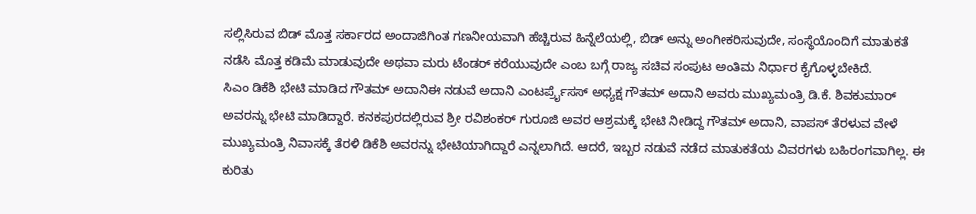ಸಲ್ಲಿಸಿರುವ ಬಿಡ್ ಮೊತ್ತ ಸರ್ಕಾರದ ಅಂದಾಜಿಗಿಂತ ಗಣನೀಯವಾಗಿ ಹೆಚ್ಚಿರುವ ಹಿನ್ನೆಲೆಯಲ್ಲಿ, ಬಿಡ್ ಅನ್ನು ಅಂಗೀಕರಿಸುವುದೇ, ಸಂಸ್ಥೆಯೊಂದಿಗೆ ಮಾತುಕತೆ ನಡೆಸಿ ಮೊತ್ತ ಕಡಿಮೆ ಮಾಡುವುದೇ ಅಥವಾ ಮರು ಟೆಂಡರ್ ಕರೆಯುವುದೇ ಎಂಬ ಬಗ್ಗೆ ರಾಜ್ಯ ಸಚಿವ ಸಂಪುಟ ಅಂತಿಮ ನಿರ್ಧಾರ ಕೈಗೊಳ್ಳಬೇಕಿದೆ.
ಸಿಎಂ ಡಿಕೆಶಿ ಭೇಟಿ ಮಾಡಿದ ಗೌತಮ್ ಅದಾನಿಈ ನಡುವೆ ಅದಾನಿ ಎಂಟರ್ಪ್ರೈಸಸ್ ಅಧ್ಯಕ್ಷ ಗೌತಮ್ ಅದಾನಿ ಅವರು ಮುಖ್ಯಮಂತ್ರಿ ಡಿ.ಕೆ. ಶಿವಕುಮಾರ್ ಅವರನ್ನು ಭೇಟಿ ಮಾಡಿದ್ದಾರೆ. ಕನಕಪುರದಲ್ಲಿರುವ ಶ್ರೀ ರವಿಶಂಕರ್ ಗುರೂಜಿ ಅವರ ಆಶ್ರಮಕ್ಕೆ ಭೇಟಿ ನೀಡಿದ್ದ ಗೌತಮ್ ಅದಾನಿ, ವಾಪಸ್ ತೆರಳುವ ವೇಳೆ ಮುಖ್ಯಮಂತ್ರಿ ನಿವಾಸಕ್ಕೆ ತೆರಳಿ ಡಿಕೆಶಿ ಅವರನ್ನು ಭೇಟಿಯಾಗಿದ್ದಾರೆ ಎನ್ನಲಾಗಿದೆ. ಆದರೆ, ಇಬ್ಬರ ನಡುವೆ ನಡೆದ ಮಾತುಕತೆಯ ವಿವರಗಳು ಬಹಿರಂಗವಾಗಿಲ್ಲ. ಈ ಕುರಿತು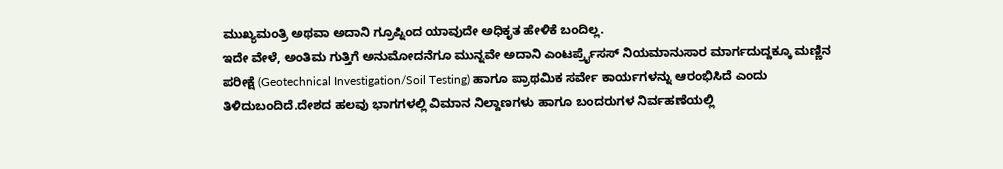ಮುಖ್ಯಮಂತ್ರಿ ಅಥವಾ ಅದಾನಿ ಗ್ರೂಪ್ನಿಂದ ಯಾವುದೇ ಅಧಿಕೃತ ಹೇಳಿಕೆ ಬಂದಿಲ್ಲ.
ಇದೇ ವೇಳೆ, ಅಂತಿಮ ಗುತ್ತಿಗೆ ಅನುಮೋದನೆಗೂ ಮುನ್ನವೇ ಅದಾನಿ ಎಂಟರ್ಪ್ರೈಸಸ್ ನಿಯಮಾನುಸಾರ ಮಾರ್ಗದುದ್ದಕ್ಕೂ ಮಣ್ಣಿನ ಪರೀಕ್ಷೆ (Geotechnical Investigation/Soil Testing) ಹಾಗೂ ಪ್ರಾಥಮಿಕ ಸರ್ವೇ ಕಾರ್ಯಗಳನ್ನು ಆರಂಭಿಸಿದೆ ಎಂದು ತಿಳಿದುಬಂದಿದೆ.ದೇಶದ ಹಲವು ಭಾಗಗಳಲ್ಲಿ ವಿಮಾನ ನಿಲ್ದಾಣಗಳು ಹಾಗೂ ಬಂದರುಗಳ ನಿರ್ವಹಣೆಯಲ್ಲಿ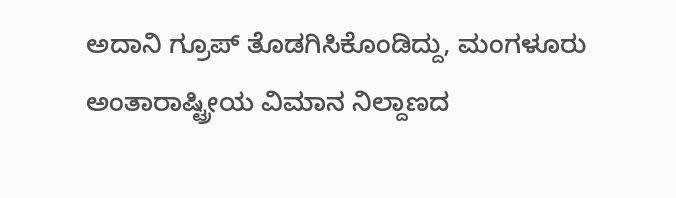ಅದಾನಿ ಗ್ರೂಪ್ ತೊಡಗಿಸಿಕೊಂಡಿದ್ದು, ಮಂಗಳೂರು ಅಂತಾರಾಷ್ಟ್ರೀಯ ವಿಮಾನ ನಿಲ್ದಾಣದ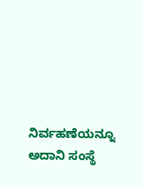ನಿರ್ವಹಣೆಯನ್ನೂ ಅದಾನಿ ಸಂಸ್ಥೆ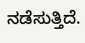ನಡೆಸುತ್ತಿದೆ.